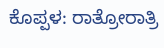ಕೊಪ್ಪಳ: ರಾತ್ರೋರಾತ್ರಿ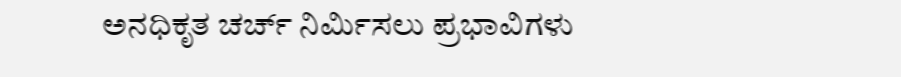ಅನಧಿಕೃತ ಚರ್ಚ್ ನಿರ್ಮಿಸಲು ಪ್ರಭಾವಿಗಳು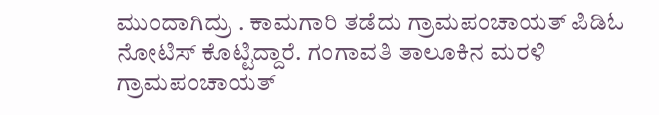ಮುಂದಾಗಿದ್ರು . ಕಾಮಗಾರಿ ತಡೆದು ಗ್ರಾಮಪಂಚಾಯತ್ ಪಿಡಿಓ ನೋಟಿಸ್ ಕೊಟ್ಟಿದ್ದಾರೆ. ಗಂಗಾವತಿ ತಾಲೂಕಿನ ಮರಳಿ ಗ್ರಾಮಪಂಚಾಯತ್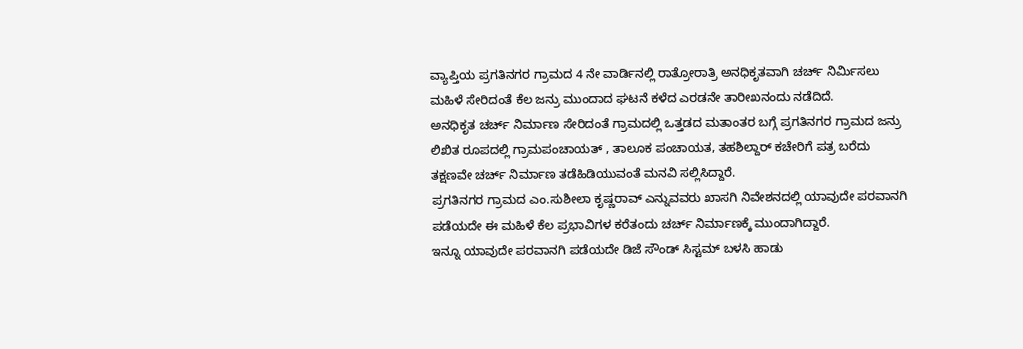ವ್ಯಾಪ್ತಿಯ ಪ್ರಗತಿನಗರ ಗ್ರಾಮದ 4 ನೇ ವಾರ್ಡಿನಲ್ಲಿ ರಾತ್ರೋರಾತ್ರಿ ಅನಧಿಕೃತವಾಗಿ ಚರ್ಚ್ ನಿರ್ಮಿಸಲು ಮಹಿಳೆ ಸೇರಿದಂತೆ ಕೆಲ ಜನ್ರು ಮುಂದಾದ ಘಟನೆ ಕಳೆದ ಎರಡನೇ ತಾರೀಖನಂದು ನಡೆದಿದೆ.
ಅನಧಿಕೃತ ಚರ್ಚ್ ನಿರ್ಮಾಣ ಸೇರಿದಂತೆ ಗ್ರಾಮದಲ್ಲಿ ಒತ್ತಡದ ಮತಾಂತರ ಬಗ್ಗೆ ಪ್ರಗತಿನಗರ ಗ್ರಾಮದ ಜನ್ರು ಲಿಖಿತ ರೂಪದಲ್ಲಿ ಗ್ರಾಮಪಂಚಾಯತ್ , ತಾಲೂಕ ಪಂಚಾಯತ, ತಹಶಿಲ್ದಾರ್ ಕಚೇರಿಗೆ ಪತ್ರ ಬರೆದು ತಕ್ಷಣವೇ ಚರ್ಚ್ ನಿರ್ಮಾಣ ತಡೆಹಿಡಿಯುವಂತೆ ಮನವಿ ಸಲ್ಲಿಸಿದ್ದಾರೆ.
ಪ್ರಗತಿನಗರ ಗ್ರಾಮದ ಎಂ.ಸುಶೀಲಾ ಕೃಷ್ಣರಾವ್ ಎನ್ನುವವರು ಖಾಸಗಿ ನಿವೇಶನದಲ್ಲಿ ಯಾವುದೇ ಪರವಾನಗಿ ಪಡೆಯದೇ ಈ ಮಹಿಳೆ ಕೆಲ ಪ್ರಭಾವಿಗಳ ಕರೆತಂದು ಚರ್ಚ್ ನಿರ್ಮಾಣಕ್ಕೆ ಮುಂದಾಗಿದ್ದಾರೆ.
ಇನ್ನೂ ಯಾವುದೇ ಪರವಾನಗಿ ಪಡೆಯದೇ ಡಿಜೆ ಸೌಂಡ್ ಸಿಸ್ಟಮ್ ಬಳಸಿ ಹಾಡು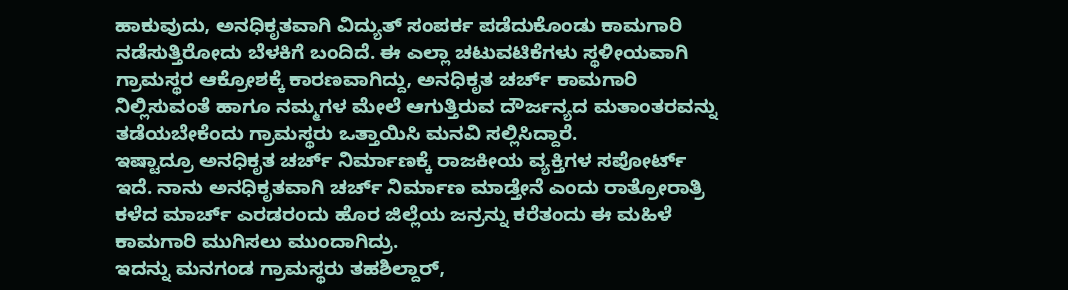ಹಾಕುವುದು, ಅನಧಿಕೃತವಾಗಿ ವಿದ್ಯುತ್ ಸಂಪರ್ಕ ಪಡೆದುಕೊಂಡು ಕಾಮಗಾರಿ ನಡೆಸುತ್ತಿರೋದು ಬೆಳಕಿಗೆ ಬಂದಿದೆ. ಈ ಎಲ್ಲಾ ಚಟುವಟಿಕೆಗಳು ಸ್ಥಳೀಯವಾಗಿ ಗ್ರಾಮಸ್ಥರ ಆಕ್ರೋಶಕ್ಕೆ ಕಾರಣವಾಗಿದ್ದು, ಅನಧಿಕೃತ ಚರ್ಚ್ ಕಾಮಗಾರಿ ನಿಲ್ಲಿಸುವಂತೆ ಹಾಗೂ ನಮ್ಮಗಳ ಮೇಲೆ ಆಗುತ್ತಿರುವ ದೌರ್ಜನ್ಯದ ಮತಾಂತರವನ್ನು ತಡೆಯಬೇಕೆಂದು ಗ್ರಾಮಸ್ಥರು ಒತ್ತಾಯಿಸಿ ಮನವಿ ಸಲ್ಲಿಸಿದ್ದಾರೆ.
ಇಷ್ಟಾದ್ರೂ ಅನಧಿಕೃತ ಚರ್ಚ್ ನಿರ್ಮಾಣಕ್ಕೆ ರಾಜಕೀಯ ವ್ಯಕ್ತಿಗಳ ಸಪೋರ್ಟ್ ಇದೆ. ನಾನು ಅನಧಿಕೃತವಾಗಿ ಚರ್ಚ್ ನಿರ್ಮಾಣ ಮಾಡ್ತೇನೆ ಎಂದು ರಾತ್ರೋರಾತ್ರಿ ಕಳೆದ ಮಾರ್ಚ್ ಎರಡರಂದು ಹೊರ ಜಿಲ್ಲೆಯ ಜನ್ರನ್ನು ಕರೆತಂದು ಈ ಮಹಿಳೆ ಕಾಮಗಾರಿ ಮುಗಿಸಲು ಮುಂದಾಗಿದ್ರು.
ಇದನ್ನು ಮನಗಂಡ ಗ್ರಾಮಸ್ಥರು ತಹಶಿಲ್ದಾರ್,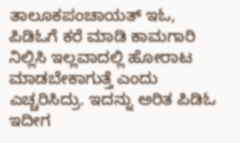ತಾಲೂಕಪಂಚಾಯತ್ ಇಓ, ಪಿಡಿಓಗೆ ಕರೆ ಮಾಡಿ ಕಾಮಗಾರಿ ನಿಲ್ಲಿಸಿ ಇಲ್ಲವಾದಲ್ಲಿ ಹೋರಾಟ ಮಾಡಬೇಕಾಗುತ್ತೆ ಎಂದು ಎಚ್ಚರಿಸಿದ್ರು. ಇದನ್ನು ಅರಿತ ಪಿಡಿಓ ಇದೀಗ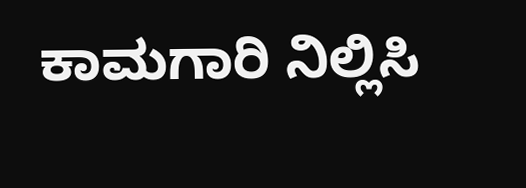ಕಾಮಗಾರಿ ನಿಲ್ಲಿಸಿ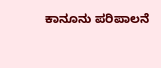ಕಾನೂನು ಪರಿಪಾಲನೆ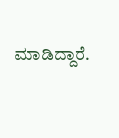ಮಾಡಿದ್ದಾರೆ.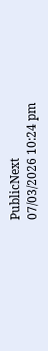PublicNext
07/03/2026 10:24 pm